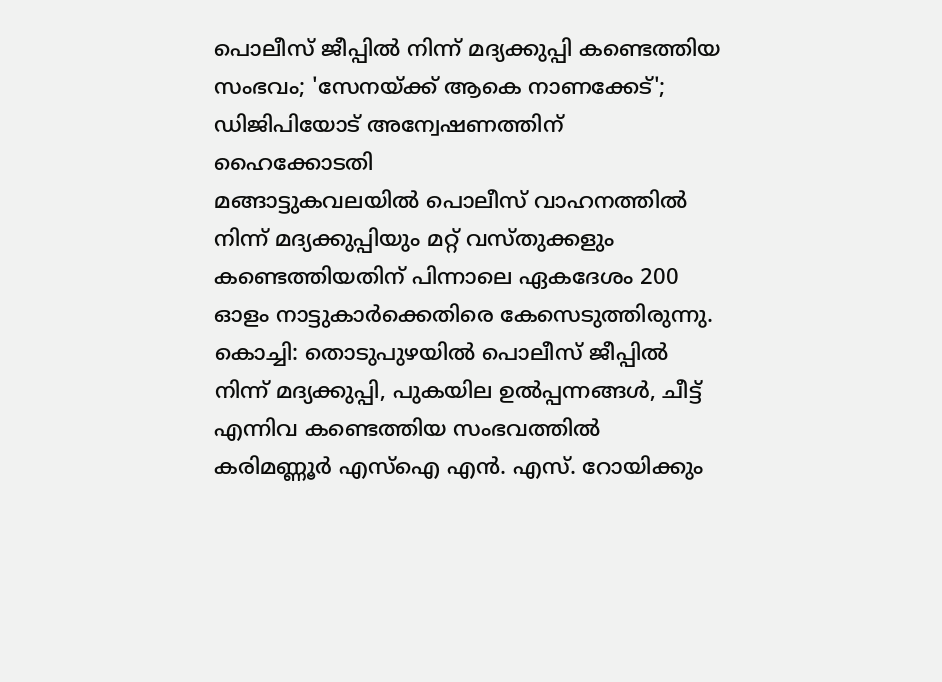പൊലീസ് ജീപ്പിൽ നിന്ന് മദ്യക്കുപ്പി കണ്ടെത്തിയ സംഭവം; 'സേനയ്ക്ക് ആകെ നാണക്കേട്'; ഡിജിപിയോട് അന്വേഷണത്തിന് ഹൈക്കോടതി
മങ്ങാട്ടുകവലയിൽ പൊലീസ് വാഹനത്തിൽ നിന്ന് മദ്യക്കുപ്പിയും മറ്റ് വസ്തുക്കളും കണ്ടെത്തിയതിന് പിന്നാലെ ഏകദേശം 200 ഓളം നാട്ടുകാർക്കെതിരെ കേസെടുത്തിരുന്നു.
കൊച്ചി: തൊടുപുഴയിൽ പൊലീസ് ജീപ്പിൽ നിന്ന് മദ്യക്കുപ്പി, പുകയില ഉൽപ്പന്നങ്ങൾ, ചീട്ട് എന്നിവ കണ്ടെത്തിയ സംഭവത്തിൽ കരിമണ്ണൂർ എസ്ഐ എൻ. എസ്. റോയിക്കും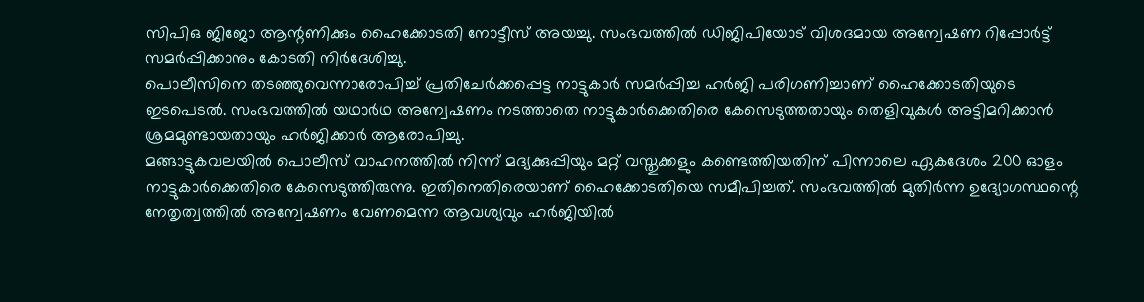സിപിഒ ജിജോ ആന്റണിക്കും ഹൈക്കോടതി നോട്ടീസ് അയച്ചു. സംഭവത്തിൽ ഡിജിപിയോട് വിശദമായ അന്വേഷണ റിപ്പോർട്ട് സമർപ്പിക്കാനും കോടതി നിർദേശിച്ചു.
പൊലീസിനെ തടഞ്ഞുവെന്നാരോപിച്ച് പ്രതിചേർക്കപ്പെട്ട നാട്ടുകാർ സമർപ്പിച്ച ഹർജി പരിഗണിച്ചാണ് ഹൈക്കോടതിയുടെ ഇടപെടൽ. സംഭവത്തിൽ യഥാർഥ അന്വേഷണം നടത്താതെ നാട്ടുകാർക്കെതിരെ കേസെടുത്തതായും തെളിവുകൾ അട്ടിമറിക്കാൻ ശ്രമമുണ്ടായതായും ഹർജിക്കാർ ആരോപിച്ചു.
മങ്ങാട്ടുകവലയിൽ പൊലീസ് വാഹനത്തിൽ നിന്ന് മദ്യക്കുപ്പിയും മറ്റ് വസ്തുക്കളും കണ്ടെത്തിയതിന് പിന്നാലെ ഏകദേശം 200 ഓളം നാട്ടുകാർക്കെതിരെ കേസെടുത്തിരുന്നു. ഇതിനെതിരെയാണ് ഹൈക്കോടതിയെ സമീപിച്ചത്. സംഭവത്തിൽ മുതിർന്ന ഉദ്യോഗസ്ഥന്റെ നേതൃത്വത്തിൽ അന്വേഷണം വേണമെന്ന ആവശ്യവും ഹർജിയിൽ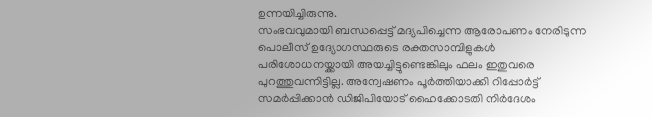ഉന്നയിച്ചിരുന്നു.
സംഭവവുമായി ബന്ധപ്പെട്ട് മദ്യപിച്ചെന്ന ആരോപണം നേരിടുന്ന പൊലീസ് ഉദ്യോഗസ്ഥരുടെ രക്തസാമ്പിളുകൾ പരിശോധനയ്ക്കായി അയച്ചിട്ടുണ്ടെങ്കിലും ഫലം ഇതുവരെ പുറത്തുവന്നിട്ടില്ല. അന്വേഷണം പൂർത്തിയാക്കി റിപ്പോർട്ട് സമർപ്പിക്കാൻ ഡിജിപിയോട് ഹൈക്കോടതി നിർദേശം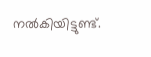നൽകിയിട്ടുണ്ട്.